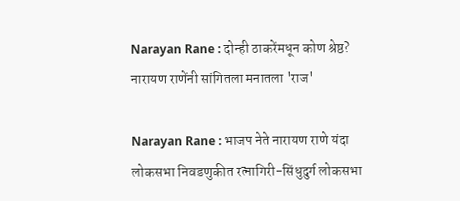Narayan Rane : दोन्ही ठाकरेंमधून कोण श्रेष्ठ? नारायण राणेंनी सांगितला मनातला 'राज'

Narayan Rane : भाजप नेते नारायण राणे यंदा लोकसभा निवडणुकीत रत्नागिरी-सिंधुदुर्ग लोकसभा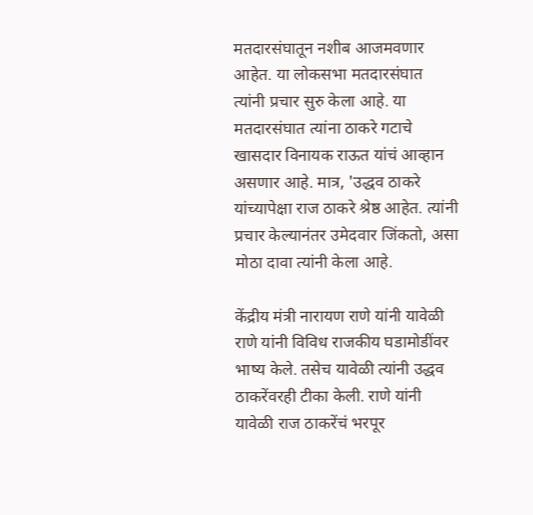मतदारसंघातून नशीब आजमवणार आहेत. या लोकसभा मतदारसंघात त्यांनी प्रचार सुरु केला आहे. या मतदारसंघात त्यांना ठाकरे गटाचे खासदार विनायक राऊत यांचं आव्हान असणार आहे. मात्र, 'उद्धव ठाकरे यांच्यापेक्षा राज ठाकरे श्रेष्ठ आहेत. त्यांनी प्रचार केल्यानंतर उमेदवार जिंकतो, असा मोठा दावा त्यांनी केला आहे.

केंद्रीय मंत्री नारायण राणे यांनी यावेळी राणे यांनी विविध राजकीय घडामोडींवर भाष्य केले. तसेच यावेळी त्यांनी उद्धव ठाकरेंवरही टीका केली. राणे यांनी यावेळी राज ठाकरेंचं भरपूर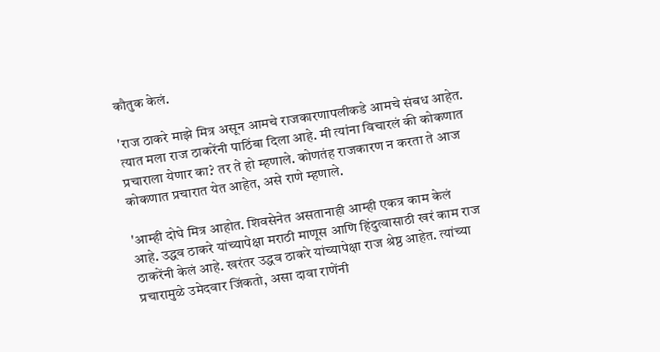कौतुक केलं.

'राज ठाकरे माझे मित्र असून आमचे राजकारणापलीकडे आमचे संबध आहेत. त्यात मला राज ठाकरेंनी पाठिंबा दिला आहे. मी त्यांना विचारलं की कोकणात प्रचाराला येणार का? तर ते हो म्हणाले. कोणतंह राजकारण न करता ते आज कोकणात प्रचारात येत आहेत, असे राणे म्हणाले.

'आम्ही दोघे मित्र आहोत. शिवसेनेत असतानाही आम्ही एकत्र काम केलं आहे. उद्धव ठाकरे यांच्यापेक्षा मराठी माणूस आणि हिंदुत्वासाठी खरं काम राज ठाकरेंनी केलं आहे. खरंतर उद्धव ठाकरे यांच्यापेक्षा राज श्रेष्ठ आहेत. त्यांच्या प्रचारामुळे उमेदवार जिंकतो, असा दावा राणेंनी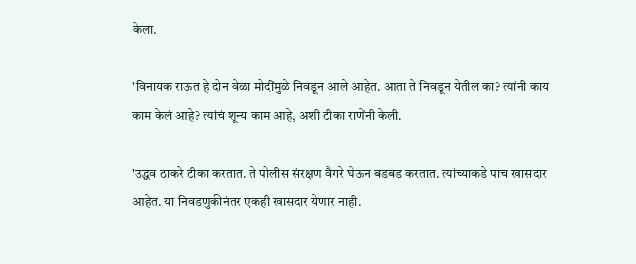केला.

'विनायक राऊत हे दोन वेळा मोदींमुळे निवडून आले आहेत. आता ते निवडून येतील का? त्यांनी काय काम केलं आहे? त्यांचं शून्य काम आहे, अशी टीका राणेंनी केली.

'उद्धव ठाकरे टीका करतात. ते पोलीस संरक्षण वैगरे घेऊन बडबड करतात. त्यांच्याकडे पाच खासदार आहेत. या निवडणुकीनंतर एकही खासदार येणार नाही.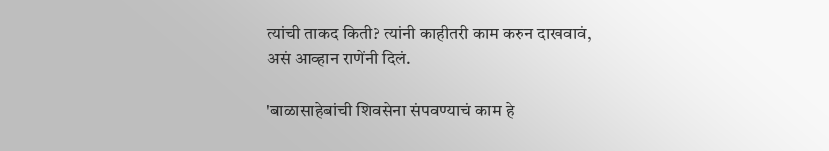त्यांची ताकद किती? त्यांनी काहीतरी काम करुन दाखवावं, असं आव्हान राणेंनी दिलं.

'बाळासाहेबांची शिवसेना संपवण्याचं काम हे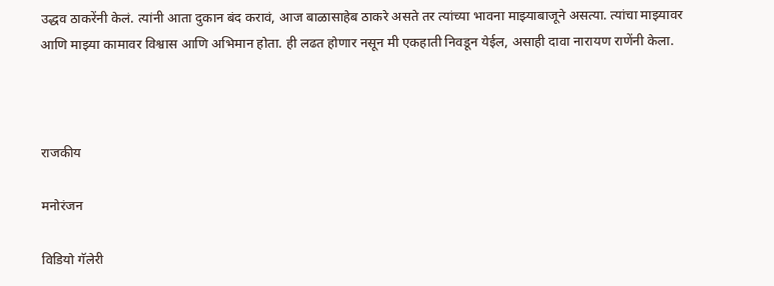उद्धव ठाकरेंनी केलं. त्यांनी आता दुकान बंद करावं, आज बाळासाहेब ठाकरे असते तर त्यांच्या भावना माझ्याबाजूने असत्या. त्यांचा माझ्यावर आणि माझ्या कामावर विश्वास आणि अभिमान होता. ही लढत होणार नसून मी एकहाती निवडून येईल, असाही दावा नारायण राणेंनी केला.



राजकीय

मनोरंजन

विडियो गॅलेरी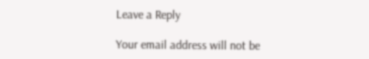Leave a Reply

Your email address will not be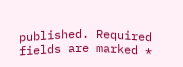published. Required fields are marked *